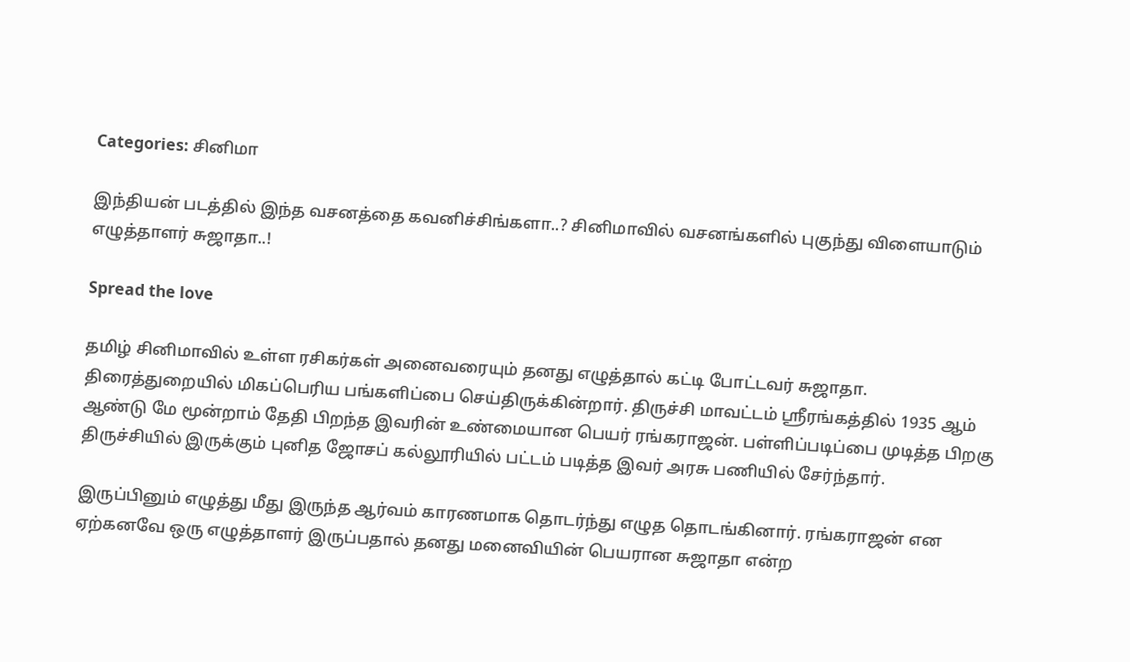Categories: சினிமா

இந்தியன் படத்தில் இந்த வசனத்தை கவனிச்சிங்களா..? சினிமாவில் வசனங்களில் புகுந்து விளையாடும் எழுத்தாளர் சுஜாதா..!

Spread the love

தமிழ் சினிமாவில் உள்ள ரசிகர்கள் அனைவரையும் தனது எழுத்தால் கட்டி போட்டவர் சுஜாதா. திரைத்துறையில் மிகப்பெரிய பங்களிப்பை செய்திருக்கின்றார். திருச்சி மாவட்டம் ஸ்ரீரங்கத்தில் 1935 ஆம் ஆண்டு மே மூன்றாம் தேதி பிறந்த இவரின் உண்மையான பெயர் ரங்கராஜன். பள்ளிப்படிப்பை முடித்த பிறகு திருச்சியில் இருக்கும் புனித ஜோசப் கல்லூரியில் பட்டம் படித்த இவர் அரசு பணியில் சேர்ந்தார்.

இருப்பினும் எழுத்து மீது இருந்த ஆர்வம் காரணமாக தொடர்ந்து எழுத தொடங்கினார். ரங்கராஜன் என ஏற்கனவே ஒரு எழுத்தாளர் இருப்பதால் தனது மனைவியின் பெயரான சுஜாதா என்ற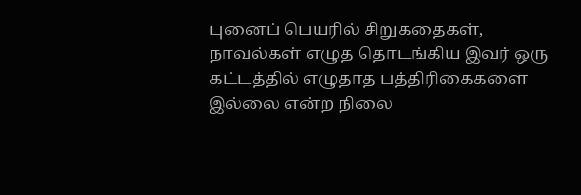புனைப் பெயரில் சிறுகதைகள், நாவல்கள் எழுத தொடங்கிய இவர் ஒரு கட்டத்தில் எழுதாத பத்திரிகைகளை இல்லை என்ற நிலை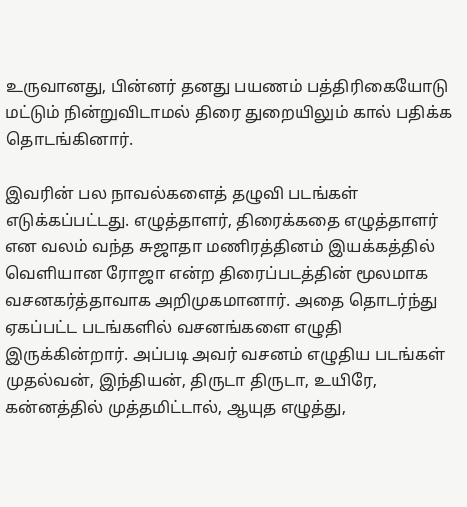உருவானது, பின்னர் தனது பயணம் பத்திரிகையோடு மட்டும் நின்றுவிடாமல் திரை துறையிலும் கால் பதிக்க தொடங்கினார்.

இவரின் பல நாவல்களைத் தழுவி படங்கள் எடுக்கப்பட்டது. எழுத்தாளர், திரைக்கதை எழுத்தாளர் என வலம் வந்த சுஜாதா மணிரத்தினம் இயக்கத்தில் வெளியான ரோஜா என்ற திரைப்படத்தின் மூலமாக வசனகர்த்தாவாக அறிமுகமானார். அதை தொடர்ந்து ஏகப்பட்ட படங்களில் வசனங்களை எழுதி இருக்கின்றார். அப்படி அவர் வசனம் எழுதிய படங்கள் முதல்வன், இந்தியன், திருடா திருடா, உயிரே, கன்னத்தில் முத்தமிட்டால், ஆயுத எழுத்து,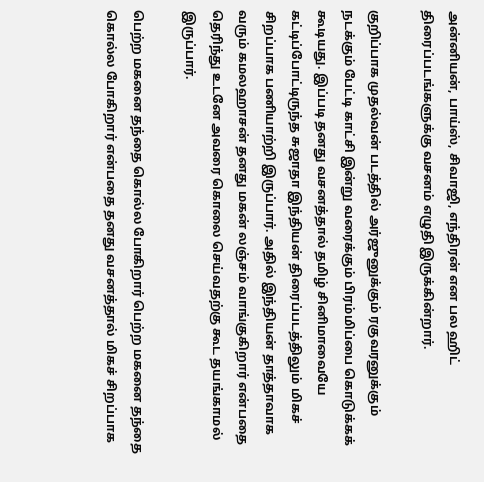அன்னியன், பாய்ஸ், சிவாஜி, எந்திரன் என பல ஹிட் திரைப்படங்களுக்கு வசனம் எழுதி இருக்கின்றார்.

குறிப்பாக முதல்வன் படத்தில் அர்ஜுனுக்கும் ரகுவரனுக்கும் நடக்கும் பேட்டி காட்சி இன்று வரைக்கும் பிரம்மிப்பை கொடுக்கக் கூடியது. இப்படி தனது வசனத்தால் தமிழ் சினிமாவையே கட்டிப்போட்டிருந்த சுஜாதா இந்தியன் திரைப்படத்திலும் மிகச் சிறப்பாக பணியாற்றி இருப்பார். அதில் இந்தியன் தாத்தாவாக வரும் கமலஹாசன் தனது மகன் லஞ்சம் வாங்குகிறார் என்பதை தெரிந்து உடனே அவரை கொலை செய்வதற்கு கூட தயங்காமல் இருப்பார்.

பெற்ற மகனை தந்தை கொல்ல போகிறார் பெற்ற மகனை தந்தை கொல்ல போகிறார் என்பதை தனது வசனத்தால் மிகச் சிறப்பாக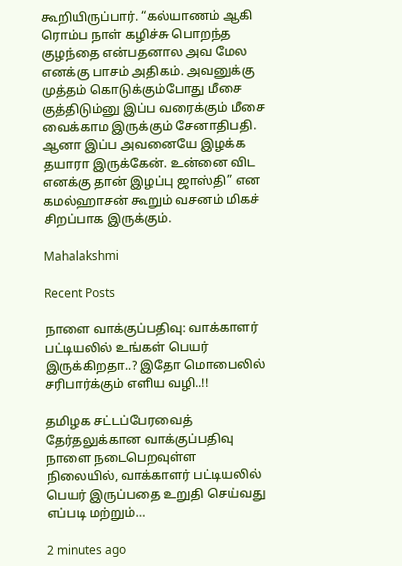கூறியிருப்பார். “கல்யாணம் ஆகி ரொம்ப நாள் கழிச்சு பொறந்த குழந்தை என்பதனால அவ மேல எனக்கு பாசம் அதிகம். அவனுக்கு முத்தம் கொடுக்கும்போது மீசை குத்திடும்னு இப்ப வரைக்கும் மீசை வைக்காம இருக்கும் சேனாதிபதி. ஆனா இப்ப அவனையே இழக்க தயாரா இருக்கேன். உன்னை விட எனக்கு தான் இழப்பு ஜாஸ்தி” என கமல்ஹாசன் கூறும் வசனம் மிகச் சிறப்பாக இருக்கும்.

Mahalakshmi

Recent Posts

நாளை வாக்குப்பதிவு: வாக்காளர் பட்டியலில் உங்கள் பெயர் இருக்கிறதா..? இதோ மொபைலில் சரிபார்க்கும் எளிய வழி..!!

தமிழக சட்டப்பேரவைத் தேர்தலுக்கான வாக்குப்பதிவு நாளை நடைபெறவுள்ள நிலையில், வாக்காளர் பட்டியலில் பெயர் இருப்பதை உறுதி செய்வது எப்படி மற்றும்…

2 minutes ago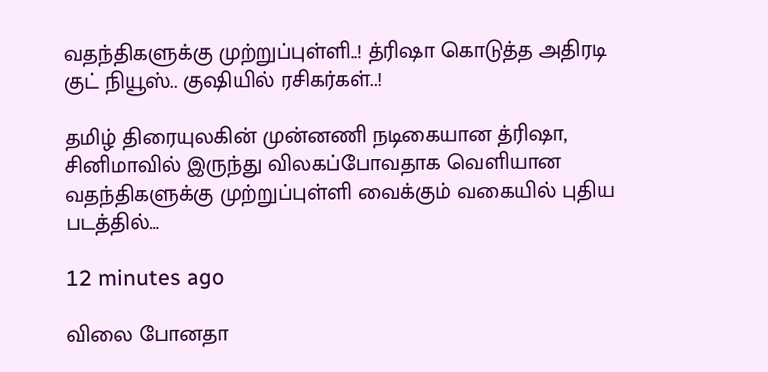வதந்திகளுக்கு முற்றுப்புள்ளி..! த்ரிஷா கொடுத்த அதிரடி குட் நியூஸ்.. குஷியில் ரசிகர்கள்..!

தமிழ் திரையுலகின் முன்னணி நடிகையான த்ரிஷா, சினிமாவில் இருந்து விலகப்போவதாக வெளியான வதந்திகளுக்கு முற்றுப்புள்ளி வைக்கும் வகையில் புதிய படத்தில்…

12 minutes ago

விலை போனதா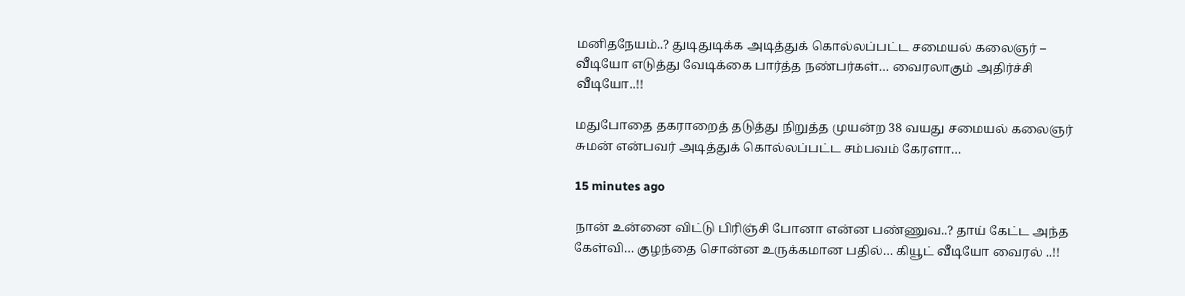மனிதநேயம்..? துடிதுடிக்க அடித்துக் கொல்லப்பட்ட சமையல் கலைஞர் – வீடியோ எடுத்து வேடிக்கை பார்த்த நண்பர்கள்… வைரலாகும் அதிர்ச்சி வீடியோ..!!

மதுபோதை தகராறைத் தடுத்து நிறுத்த முயன்ற 38 வயது சமையல் கலைஞர் சுமன் என்பவர் அடித்துக் கொல்லப்பட்ட சம்பவம் கேரளா…

15 minutes ago

நான் உன்னை விட்டு பிரிஞ்சி போனா என்ன பண்ணுவ..? தாய் கேட்ட அந்த கேள்வி… குழந்தை சொன்ன உருக்கமான பதில்… கியூட் வீடியோ வைரல் ..!!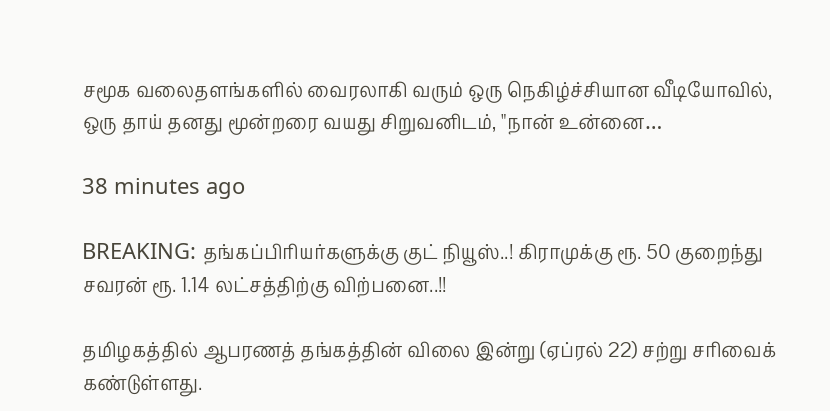சமூக வலைதளங்களில் வைரலாகி வரும் ஒரு நெகிழ்ச்சியான வீடியோவில், ஒரு தாய் தனது மூன்றரை வயது சிறுவனிடம், "நான் உன்னை…

38 minutes ago

BREAKING: தங்கப்பிரியர்களுக்கு குட் நியூஸ்..! கிராமுக்கு ரூ. 50 குறைந்து சவரன் ரூ. 1.14 லட்சத்திற்கு விற்பனை..!!

தமிழகத்தில் ஆபரணத் தங்கத்தின் விலை இன்று (ஏப்ரல் 22) சற்று சரிவைக் கண்டுள்ளது.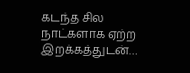கடந்த சில நாட்களாக ஏற்ற இறக்கத்துடன்…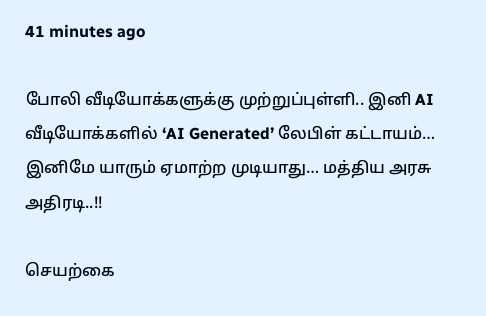41 minutes ago

போலி வீடியோக்களுக்கு முற்றுப்புள்ளி.. இனி AI வீடியோக்களில் ‘AI Generated’ லேபிள் கட்டாயம்… இனிமே யாரும் ஏமாற்ற முடியாது… மத்திய அரசு அதிரடி..!!

செயற்கை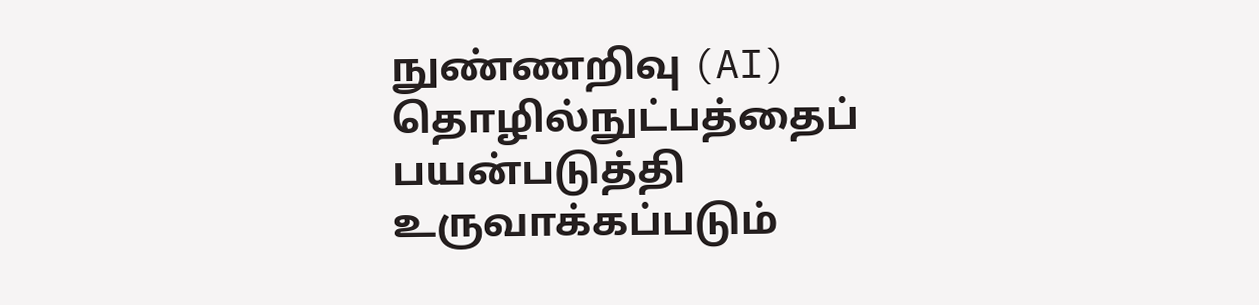நுண்ணறிவு (AI) தொழில்நுட்பத்தைப் பயன்படுத்தி உருவாக்கப்படும்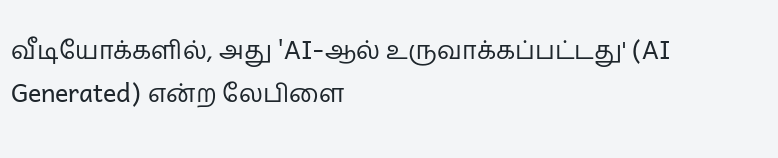வீடியோக்களில், அது 'AI-ஆல் உருவாக்கப்பட்டது' (AI Generated) என்ற லேபிளை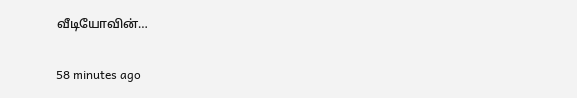வீடியோவின்…

58 minutes ago